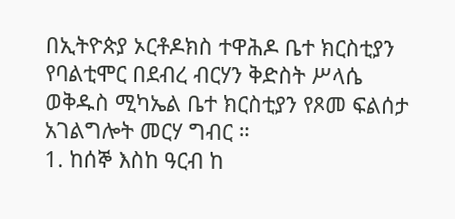በኢትዮጵያ ኦርቶዶክስ ተዋሕዶ ቤተ ክርስቲያን የባልቲሞር በደብረ ብርሃን ቅድስት ሥላሴ ወቅዱስ ሚካኤል ቤተ ክርስቲያን የጾመ ፍልሰታ አገልግሎት መርሃ ግብር ።
1. ከሰኞ እስከ ዓርብ ከ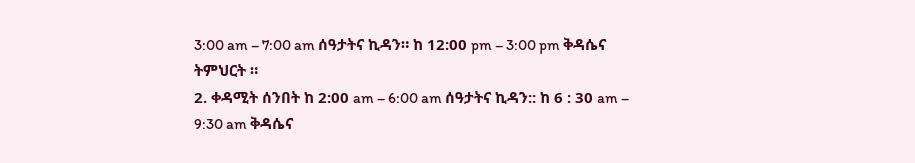3:00 am – 7:00 am ሰዓታትና ኪዳን። ከ 12:00 pm – 3:00 pm ቅዳሴና ትምህርት ።
2. ቀዳሚት ሰንበት ከ 2:00 am – 6:00 am ሰዓታትና ኪዳን:: ከ 6 : 30 am – 9:30 am ቅዳሴና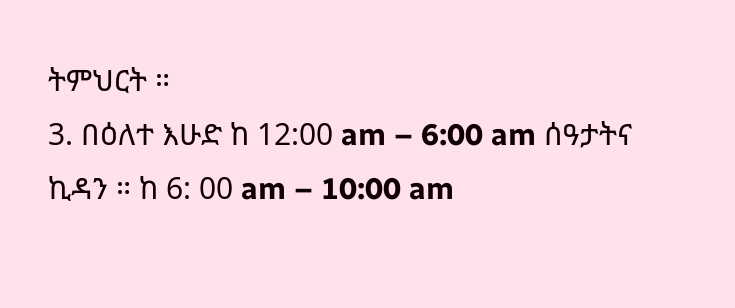ትምህርት ።
3. በዕለተ እሁድ ከ 12:00 am – 6:00 am ሰዓታትና ኪዳን ። ከ 6: 00 am – 10:00 am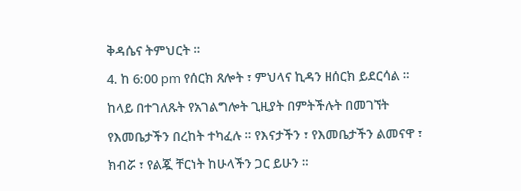ቅዳሴና ትምህርት ።
4. ከ 6:00 pm የሰርክ ጸሎት ፣ ምህላና ኪዳን ዘሰርክ ይደርሳል ።
ከላይ በተገለጹት የአገልግሎት ጊዚያት በምትችሉት በመገኘት የእመቤታችን በረከት ተካፈሉ ። የእናታችን ፣ የእመቤታችን ልመናዋ ፣ ክብሯ ፣ የልጇ ቸርነት ከሁላችን ጋር ይሁን ።